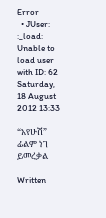Error
  • JUser: :_load: Unable to load user with ID: 62
Saturday, 18 August 2012 13:33

“አየሁሽ” ፊልም ነገ ይመረቃል

Written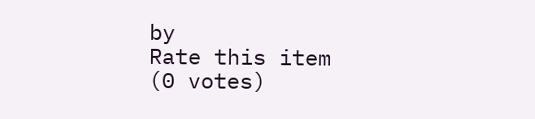by
Rate this item
(0 votes)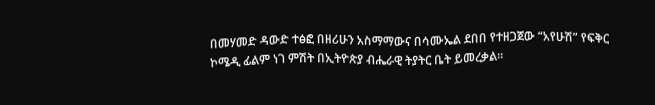በመሃመድ ዳውድ ተፅፎ በዘሪሁን አስማማውና በሳሙኤል ደበበ የተዘጋጀው “አየሁሽ” የፍቅር ኮሜዲ ፊልም ነገ ምሽት በኢትዮጵያ ብሔራዊ ትያትር ቤት ይመረቃል፡፡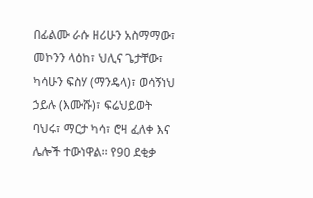በፊልሙ ራሱ ዘሪሁን አስማማው፣ መኮንን ላዕከ፣ ህሊና ጌታቸው፣ ካሳሁን ፍስሃ (ማንዴላ)፣ ወሳኝነህ ኃይሉ (እሙሹ)፣ ፍሬህይወት ባህሩ፣ ማርታ ካሳ፣ ሮዛ ፈለቀ እና ሌሎች ተውነዋል፡፡ የ90 ደቂቃ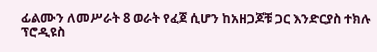ፊልሙን ለመሥራት 8 ወራት የፈጀ ሲሆን ከአዘጋጆቹ ጋር እንድርያስ ተክሉ ፕሮዲዩስ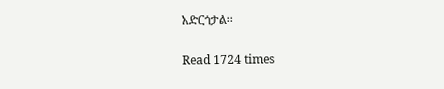አድርጎታል፡፡

Read 1724 times